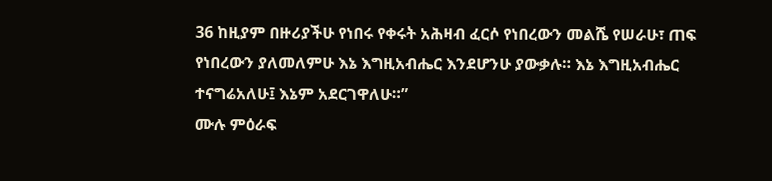36 ከዚያም በዙሪያችሁ የነበሩ የቀሩት አሕዛብ ፈርሶ የነበረውን መልሼ የሠራሁ፣ ጠፍ የነበረውን ያለመለምሁ እኔ እግዚአብሔር እንደሆንሁ ያውቃሉ። እኔ እግዚአብሔር ተናግሬአለሁ፤ እኔም አደርገዋለሁ።”
ሙሉ ምዕራፍ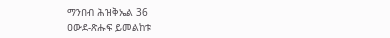ማንበብ ሕዝቅኤል 36
ዐውደ-ጽሑፍ ይመልከቱ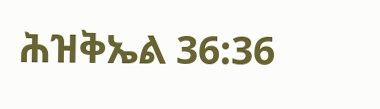ሕዝቅኤል 36:36